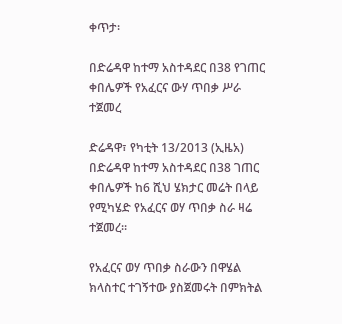ቀጥታ፡

በድሬዳዋ ከተማ አስተዳደር በ38 የገጠር ቀበሌዎች የአፈርና ውሃ ጥበቃ ሥራ ተጀመረ

ድሬዳዋ፣ የካቲት 13/2013 (ኢዜአ) በድሬዳዋ ከተማ አስተዳደር በ38 ገጠር ቀበሌዎች ከ6 ሺህ ሄክታር መሬት በላይ የሚካሄድ የአፈርና ወሃ ጥበቃ ስራ ዛሬ ተጀመረ።

የአፈርና ወሃ ጥበቃ ስራውን በዋሄል ክላስተር ተገኝተው ያስጀመሩት በምክትል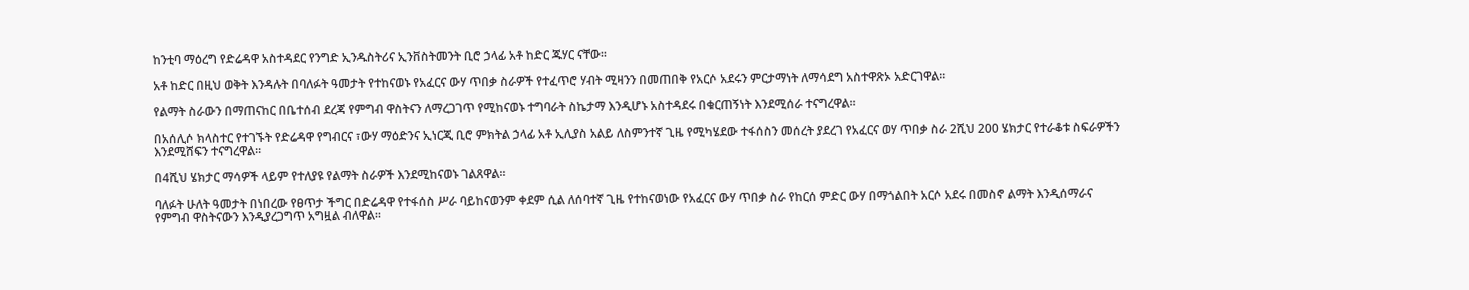ከንቲባ ማዕረግ የድሬዳዋ አስተዳደር የንግድ ኢንዱስትሪና ኢንቨስትመንት ቢሮ ኃላፊ አቶ ከድር ጁሃር ናቸው፡፡

አቶ ከድር በዚህ ወቅት እንዳሉት በባለፉት ዓመታት የተከናወኑ የአፈርና ውሃ ጥበቃ ስራዎች የተፈጥሮ ሃብት ሚዛንን በመጠበቅ የአርሶ አደሩን ምርታማነት ለማሳደግ አስተዋጽኦ አድርገዋል፡፡

የልማት ስራውን በማጠናከር በቤተሰብ ደረጃ የምግብ ዋስትናን ለማረጋገጥ የሚከናወኑ ተግባራት ስኬታማ እንዲሆኑ አስተዳደሩ በቁርጠኝነት እንደሚሰራ ተናግረዋል፡፡

በአሰሊሶ ክላስተር የተገኙት የድሬዳዋ የግብርና ፣ውሃ ማዕድንና ኢነርጂ ቢሮ ምክትል ኃላፊ አቶ ኢሊያስ አልይ ለስምንተኛ ጊዜ የሚካሄደው ተፋሰስን መሰረት ያደረገ የአፈርና ወሃ ጥበቃ ስራ 2ሺህ 200 ሄክታር የተራቆቱ ስፍራዎችን እንደሚሸፍን ተናግረዋል።

በ4ሺህ ሄክታር ማሳዎች ላይም የተለያዩ የልማት ስራዎች እንደሚከናወኑ ገልጸዋል፡፡

ባለፉት ሁለት ዓመታት በነበረው የፀጥታ ችግር በድሬዳዋ የተፋሰስ ሥራ ባይከናወንም ቀደም ሲል ለሰባተኛ ጊዜ የተከናወነው የአፈርና ውሃ ጥበቃ ስራ የከርሰ ምድር ውሃ በማጎልበት አርሶ አደሩ በመስኖ ልማት እንዲሰማራና የምግብ ዋስትናውን እንዲያረጋግጥ አግዟል ብለዋል፡፡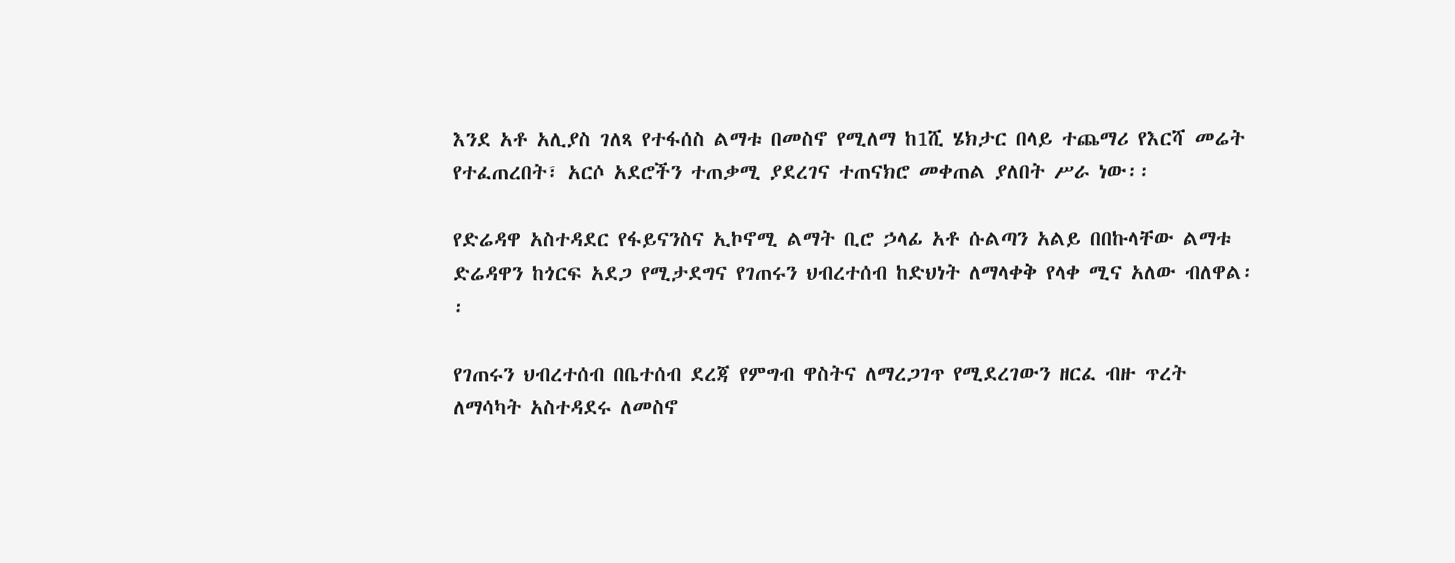እንደ አቶ አሊያስ ገለጻ የተፋሰስ ልማቱ በመስኖ የሚለማ ከ1ሺ ሄክታር በላይ ተጨማሪ የእርሻ መሬት የተፈጠረበት፣ አርሶ አደሮችን ተጠቃሚ ያደረገና ተጠናክሮ መቀጠል ያለበት ሥራ ነው፡፡

የድሬዳዋ አስተዳደር የፋይናንስና ኢኮኖሚ ልማት ቢሮ ኃላፊ አቶ ሱልጣን አልይ በበኩላቸው ልማቱ ድሬዳዋን ከጎርፍ አደጋ የሚታደግና የገጠሩን ህብረተሰብ ከድህነት ለማላቀቅ የላቀ ሚና አለው ብለዋል፡፡

የገጠሩን ህብረተሰብ በቤተሰብ ደረጃ የምግብ ዋስትና ለማረጋገጥ የሚደረገውን ዘርፈ ብዙ ጥረት ለማሳካት አስተዳደሩ ለመስኖ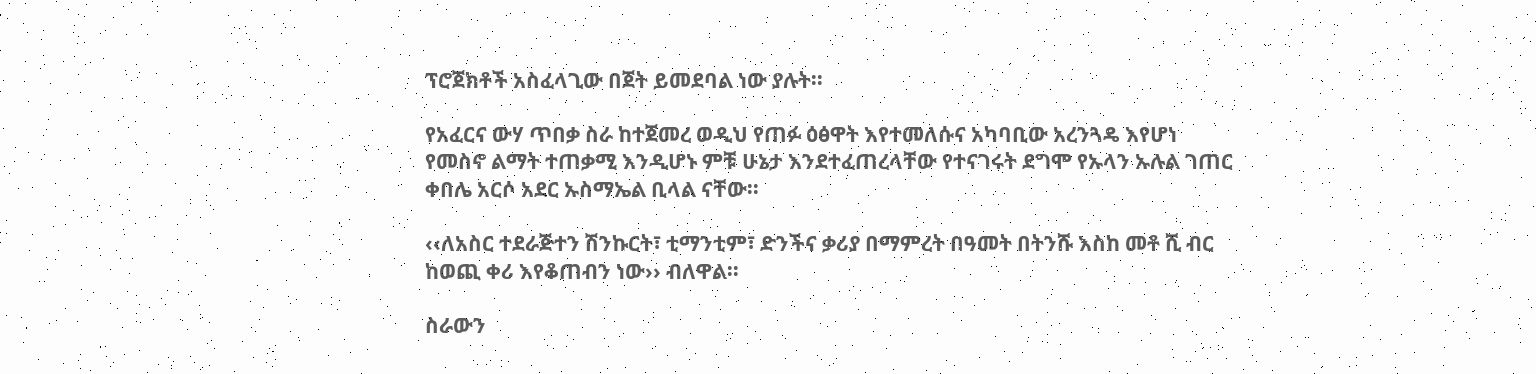ፕሮጀክቶች አስፈላጊው በጀት ይመደባል ነው ያሉት፡፡

የአፈርና ውሃ ጥበቃ ስራ ከተጀመረ ወዲህ የጠፉ ዕፅዋት እየተመለሱና አካባቢው አረንጓዴ እየሆነ የመስኖ ልማት ተጠቃሚ እንዲሆኑ ምቹ ሁኔታ እንደተፈጠረላቸው የተናገሩት ደግሞ የኡላን ኡሉል ገጠር ቀበሌ አርሶ አደር ኡስማኤል ቢላል ናቸው፡፡

‹‹ለአስር ተደራጅተን ሽንኩርት፣ ቲማንቲም፣ ድንችና ቃሪያ በማምረት በዓመት በትንሹ እስከ መቶ ሺ ብር ከወጪ ቀሪ እየቆጠብን ነው›› ብለዋል፡፡

ስራውን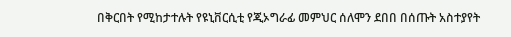በቅርበት የሚከታተሉት የዩኒቨርሲቲ የጂኦግራፊ መምህር ሰለሞን ደበበ በሰጡት አስተያየት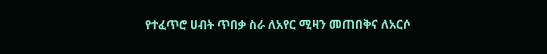የተፈጥሮ ሀብት ጥበቃ ስራ ለአየር ሚዛን መጠበቅና ለአርሶ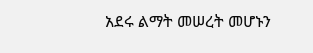አደሩ ልማት መሠረት መሆኑን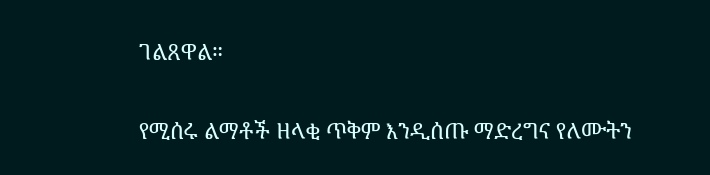ገልጸዋል።

የሚሰሩ ልማቶች ዘላቂ ጥቅም እንዲሰጡ ማድረግና የለሙትን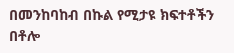በመንከባከብ በኩል የሚታዩ ክፍተቶችን በቶሎ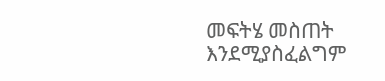መፍትሄ መስጠት እንደሚያስፈልግም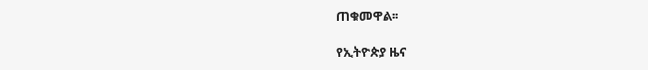ጠቁመዋል፡፡

የኢትዮጵያ ዜና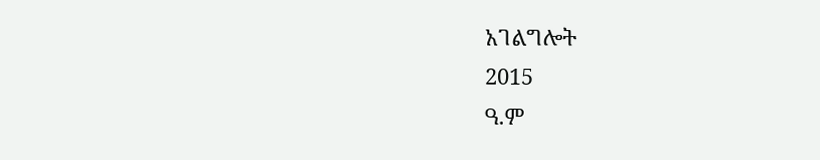አገልግሎት
2015
ዓ.ም